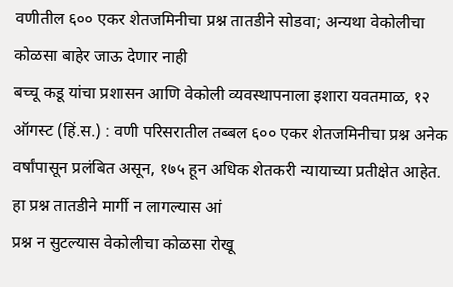वणीतील ६०० एकर शेतजमिनीचा प्रश्न तातडीने सोडवा; अन्यथा वेकोलीचा कोळसा बाहेर जाऊ देणार नाही
बच्चू कडू यांचा प्रशासन आणि वेकोली व्यवस्थापनाला इशारा यवतमाळ, १२ ऑगस्ट (हिं.स.) : वणी परिसरातील तब्बल ६०० एकर शेतजमिनीचा प्रश्न अनेक वर्षांपासून प्रलंबित असून, १७५ हून अधिक शेतकरी न्यायाच्या प्रतीक्षेत आहेत. हा प्रश्न तातडीने मार्गी न लागल्यास आं
प्रश्न न सुटल्यास वेकोलीचा कोळसा रोखू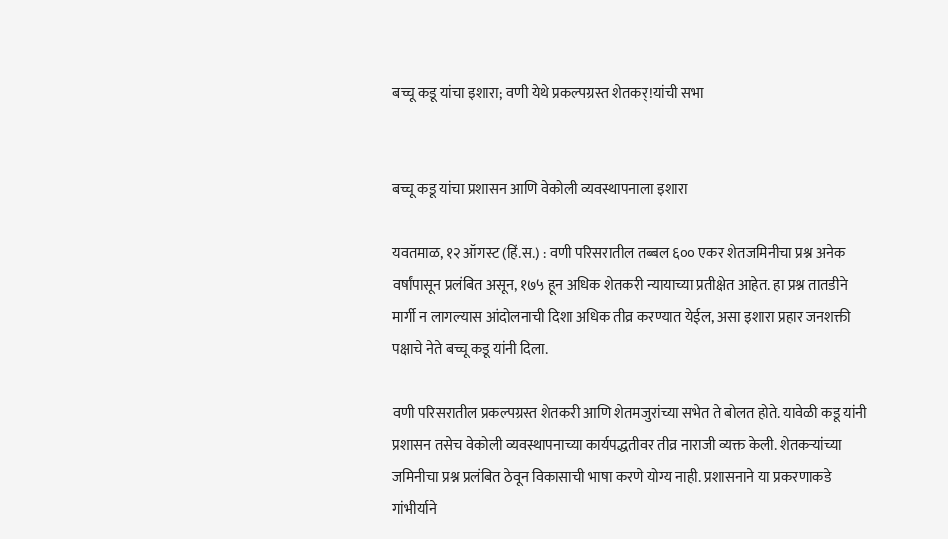बच्चू कडू यांचा इशारा; वणी येथे प्रकल्पग्रस्त शेतकर्!यांची सभा


बच्चू कडू यांचा प्रशासन आणि वेकोली व्यवस्थापनाला इशारा

यवतमाळ, १२ ऑगस्ट (हिं.स.) : वणी परिसरातील तब्बल ६०० एकर शेतजमिनीचा प्रश्न अनेक वर्षांपासून प्रलंबित असून, १७५ हून अधिक शेतकरी न्यायाच्या प्रतीक्षेत आहेत. हा प्रश्न तातडीने मार्गी न लागल्यास आंदोलनाची दिशा अधिक तीव्र करण्यात येईल, असा इशारा प्रहार जनशक्ती पक्षाचे नेते बच्चू कडू यांनी दिला.

वणी परिसरातील प्रकल्पग्रस्त शेतकरी आणि शेतमजुरांच्या सभेत ते बोलत होते. यावेळी कडू यांनी प्रशासन तसेच वेकोली व्यवस्थापनाच्या कार्यपद्धतीवर तीव्र नाराजी व्यक्त केली. शेतकऱ्यांच्या जमिनीचा प्रश्न प्रलंबित ठेवून विकासाची भाषा करणे योग्य नाही. प्रशासनाने या प्रकरणाकडे गांभीर्याने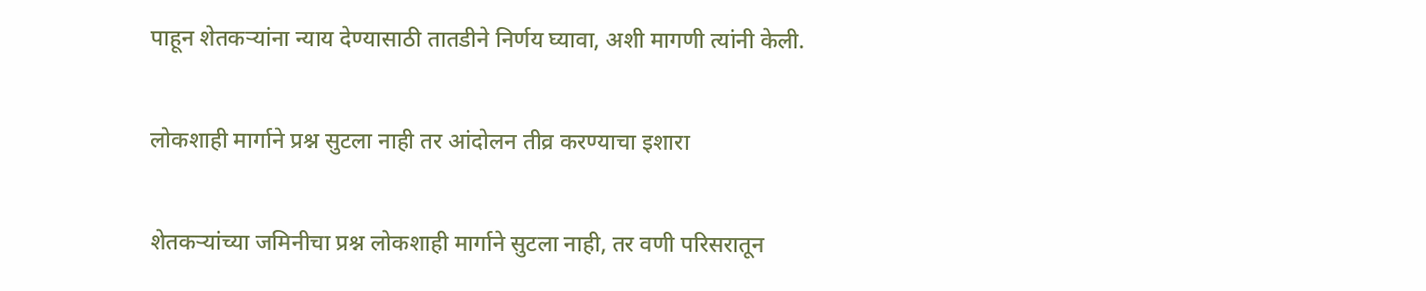पाहून शेतकऱ्यांना न्याय देण्यासाठी तातडीने निर्णय घ्यावा, अशी मागणी त्यांनी केली.

लोकशाही मार्गाने प्रश्न सुटला नाही तर आंदोलन तीव्र करण्याचा इशारा

शेतकऱ्यांच्या जमिनीचा प्रश्न लोकशाही मार्गाने सुटला नाही, तर वणी परिसरातून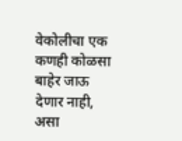वेकोलीचा एक कणही कोळसा बाहेर जाऊ देणार नाही, असा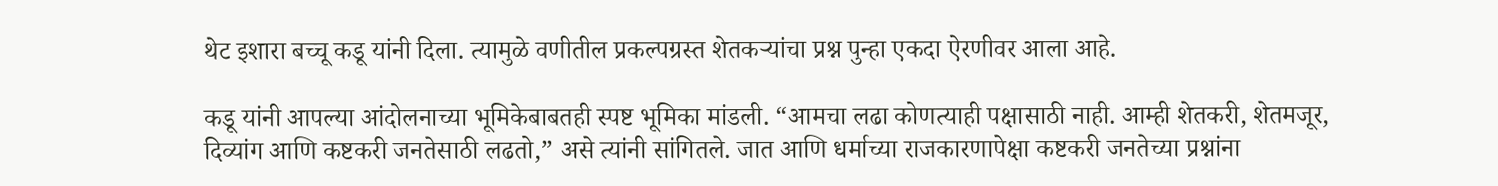थेट इशारा बच्चू कडू यांनी दिला. त्यामुळे वणीतील प्रकल्पग्रस्त शेतकऱ्यांचा प्रश्न पुन्हा एकदा ऐरणीवर आला आहे.

कडू यांनी आपल्या आंदोलनाच्या भूमिकेबाबतही स्पष्ट भूमिका मांडली. “आमचा लढा कोणत्याही पक्षासाठी नाही. आम्ही शेतकरी, शेतमजूर, दिव्यांग आणि कष्टकरी जनतेसाठी लढतो,” असे त्यांनी सांगितले. जात आणि धर्माच्या राजकारणापेक्षा कष्टकरी जनतेच्या प्रश्नांना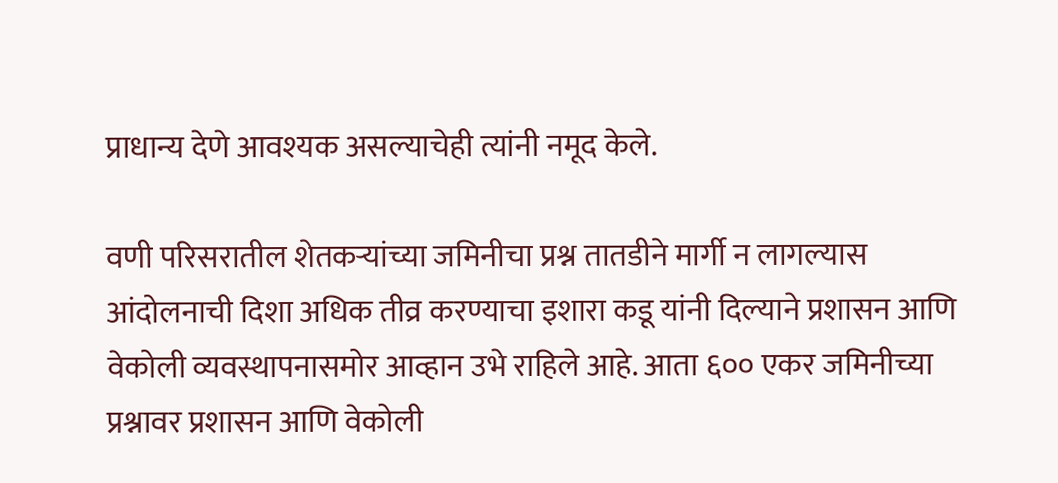प्राधान्य देणे आवश्यक असल्याचेही त्यांनी नमूद केले.

वणी परिसरातील शेतकऱ्यांच्या जमिनीचा प्रश्न तातडीने मार्गी न लागल्यास आंदोलनाची दिशा अधिक तीव्र करण्याचा इशारा कडू यांनी दिल्याने प्रशासन आणि वेकोली व्यवस्थापनासमोर आव्हान उभे राहिले आहे. आता ६०० एकर जमिनीच्या प्रश्नावर प्रशासन आणि वेकोली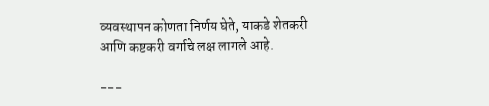व्यवस्थापन कोणता निर्णय घेते, याकडे शेतकरी आणि कष्टकरी वर्गाचे लक्ष लागले आहे.

---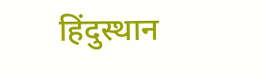हिंदुस्थान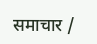समाचार /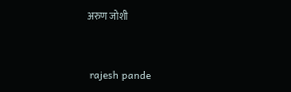अरुण जोशी


 rajesh pande